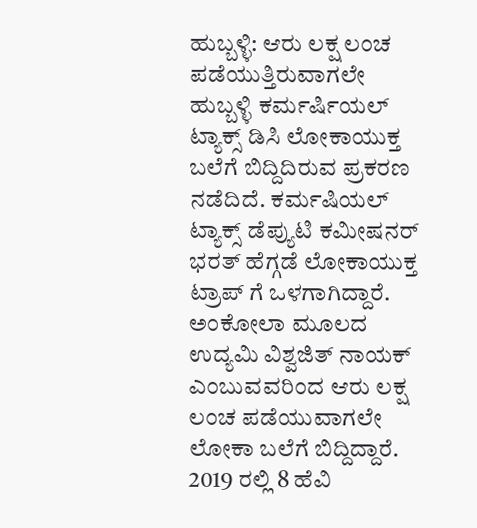ಹುಬ್ಬಳ್ಳಿ: ಆರು ಲಕ್ಷ ಲಂಚ ಪಡೆಯುತ್ತಿರುವಾಗಲೇ ಹುಬ್ಬಳ್ಳಿ ಕರ್ಮರ್ಷಿಯಲ್ ಟ್ಯಾಕ್ಸ್ ಡಿಸಿ ಲೋಕಾಯುಕ್ತ ಬಲೆಗೆ ಬಿದ್ದಿದಿರುವ ಪ್ರಕರಣ ನಡೆದಿದೆ. ಕರ್ಮಷಿಯಲ್ ಟ್ಯಾಕ್ಸ್ ಡೆಪ್ಯುಟಿ ಕಮೀಷನರ್ ಭರತ್ ಹೆಗ್ಗಡೆ ಲೋಕಾಯುಕ್ತ ಟ್ರಾಪ್ ಗೆ ಒಳಗಾಗಿದ್ದಾರೆ.
ಅಂಕೋಲಾ ಮೂಲದ ಉದ್ಯಮಿ ವಿಶ್ವಜಿತ್ ನಾಯಕ್ ಎಂಬುವವರಿಂದ ಆರು ಲಕ್ಷ ಲಂಚ ಪಡೆಯುವಾಗಲೇ ಲೋಕಾ ಬಲೆಗೆ ಬಿದ್ದಿದ್ದಾರೆ. 2019 ರಲ್ಲಿ 8 ಹೆವಿ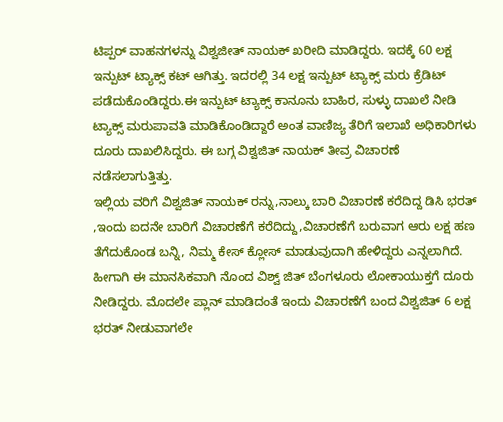ಟಿಪ್ಪರ್ ವಾಹನಗಳನ್ನು ವಿಶ್ವಜೀತ್ ನಾಯಕ್ ಖರೀದಿ ಮಾಡಿದ್ದರು. ಇದಕ್ಕೆ 60 ಲಕ್ಷ ಇನ್ಪುಟ್ ಟ್ಯಾಕ್ಸ್ ಕಟ್ ಆಗಿತ್ತು. ಇದರಲ್ಲಿ 34 ಲಕ್ಷ ಇನ್ಪುಟ್ ಟ್ಯಾಕ್ಸ್ ಮರು ಕ್ರೆಡಿಟ್ ಪಡೆದುಕೊಂಡಿದ್ದರು.ಈ ಇನ್ಪುಟ್ ಟ್ಯಾಕ್ಸ್ ಕಾನೂನು ಬಾಹಿರ, ಸುಳ್ಳು ದಾಖಲೆ ನೀಡಿ ಟ್ಯಾಕ್ಸ್ ಮರುಪಾವತಿ ಮಾಡಿಕೊಂಡಿದ್ದಾರೆ ಅಂತ ವಾಣಿಜ್ಯ ತೆರಿಗೆ ಇಲಾಖೆ ಅಧಿಕಾರಿಗಳು ದೂರು ದಾಖಲಿಸಿದ್ದರು. ಈ ಬಗ್ಗ ವಿಶ್ವಜಿತ್ ನಾಯಕ್ ತೀವ್ರ ವಿಚಾರಣೆ ನಡೆಸಲಾಗುತ್ತಿತ್ತು.
ಇಲ್ಲಿಯ ವರಿಗೆ ವಿಶ್ವಜಿತ್ ನಾಯಕ್ ರನ್ನು,ನಾಲ್ಕು ಬಾರಿ ವಿಚಾರಣೆ ಕರೆದಿದ್ದ ಡಿಸಿ ಭರತ್ ,ಇಂದು ಐದನೇ ಬಾರಿಗೆ ವಿಚಾರಣೆಗೆ ಕರೆದಿದ್ದು,ವಿಚಾರಣೆಗೆ ಬರುವಾಗ ಆರು ಲಕ್ಷ ಹಣ ತೆಗೆದುಕೊಂಡ ಬನ್ನಿ, ನಿಮ್ಮ ಕೇಸ್ ಕ್ಲೋಸ್ ಮಾಡುವುದಾಗಿ ಹೇಳಿದ್ದರು ಎನ್ನಲಾಗಿದೆ. ಹೀಗಾಗಿ ಈ ಮಾನಸಿಕವಾಗಿ ನೊಂದ ವಿಶ್ವ್ ಜಿತ್ ಬೆಂಗಳೂರು ಲೋಕಾಯುಕ್ತಗೆ ದೂರು ನೀಡಿದ್ದರು. ಮೊದಲೇ ಪ್ಲಾನ್ ಮಾಡಿದಂತೆ ಇಂದು ವಿಚಾರಣೆಗೆ ಬಂದ ವಿಶ್ವಜಿತ್ 6 ಲಕ್ಷ ಭರತ್ ನೀಡುವಾಗಲೇ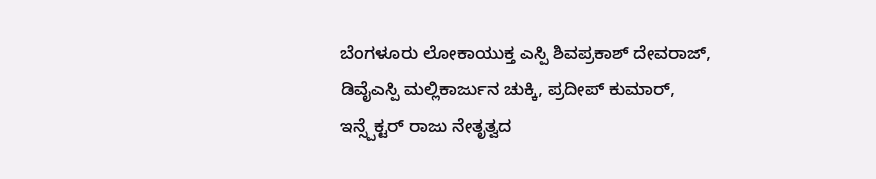ಬೆಂಗಳೂರು ಲೋಕಾಯುಕ್ತ ಎಸ್ಪಿ ಶಿವಪ್ರಕಾಶ್ ದೇವರಾಜ್, ಡಿವೈಎಸ್ಪಿ ಮಲ್ಲಿಕಾರ್ಜುನ ಚುಕ್ಕಿ, ಪ್ರದೀಪ್ ಕುಮಾರ್, ಇನ್ಸ್ಪೆಕ್ಟರ್ ರಾಜು ನೇತೃತ್ವದ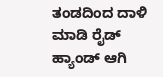ತಂಡದಿಂದ ದಾಳಿ ಮಾಡಿ ರೈಡ್ ಹ್ಯಾಂಡ್ ಆಗಿ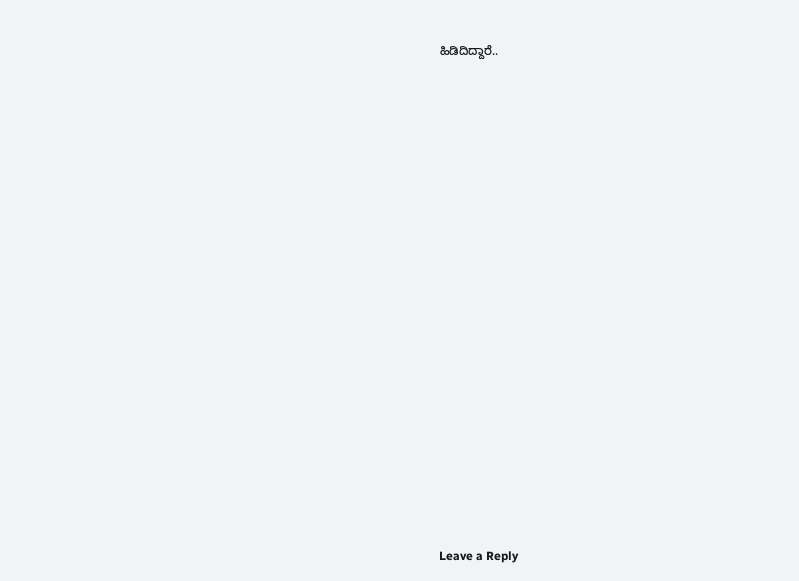ಹಿಡಿದಿದ್ದಾರೆ..


















Leave a Reply